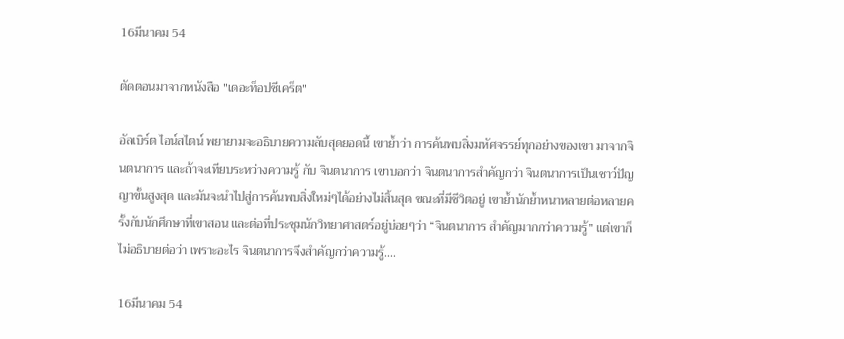16มีนาคม 54

ตัดตอนมาจากหนังสือ "เดอะท็อปซีเคร็ต"

อัลเบิร์ต ไอน์สไตน์ พยายามจะอธิบายความลับสุดยอดนี้ เขาย้ำว่า การค้นพบสิ่งมหัศจรรย์ทุกอย่างของเขา มาจากจินตนาการ และถ้าจะเทียบระหว่างความรู้ กับ จินตนาการ เขาบอกว่า จินตนาการสำคัญกว่า จินตนาการเป็นเชาว์ปัญญาขั้นสูงสุด และมันจะนำไปสู่การค้นพบสิ่งใหม่ๆได้อย่างไม่สิ้นสุด ขณะที่มีชีวิตอยู่ เขาย้ำนักย้ำหนาหลายต่อหลายครั้งกับนักศึกษาที่เขาสอน และต่อที่ประชุมนักวิทยาศาสตร์อยู่บ่อยๆว่า “จินตนาการ สำคัญมากกว่าความรู้” แต่เขาก็ไม่อธิบายต่อว่า เพราะอะไร จินตนาการจึงสำคัญกว่าความรู้....

16มีนาคม 54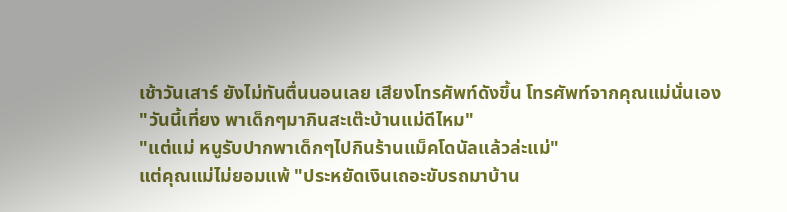เช้าวันเสาร์ ยังไม่ทันตื่นนอนเลย เสียงโทรศัพท์ดังขึ้น โทรศัพท์จากคุณแม่นั่นเอง
"วันนี้เที่ยง พาเด็กๆมากินสะเต๊ะบ้านแม่ดีไหม"
"แต่แม่ หนูรับปากพาเด็กๆไปกินร้านแม็คโดนัลแล้วล่ะแม่"
แต่คุณแม่ไม่ยอมแพ้ "ประหยัดเงินเถอะขับรถมาบ้าน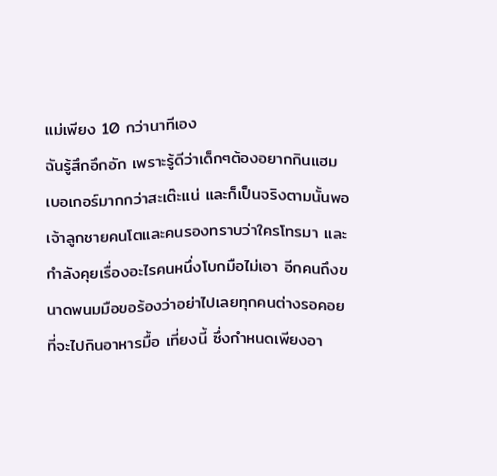แม่เพียง 10 กว่านาทีเอง
ฉันรู้สึกอึกอัก เพราะรู้ดีว่าเด็กๆต้องอยากกินแฮมเบอเกอร์มากกว่าสะเต๊ะแน่ และก็เป็นจริงตามนั้นพอเจ้าลูกชายคนโตและคนรองทราบว่าใครโทรมา และกำลังคุยเรื่องอะไรคนหนึ่งโบกมือไม่เอา อีกคนถึงขนาดพนมมือขอร้องว่าอย่าไปเลยทุกคนต่างรอคอยที่จะไปกินอาหารมื้อ เที่ยงนี้ ซึ่งกำหนดเพียงอา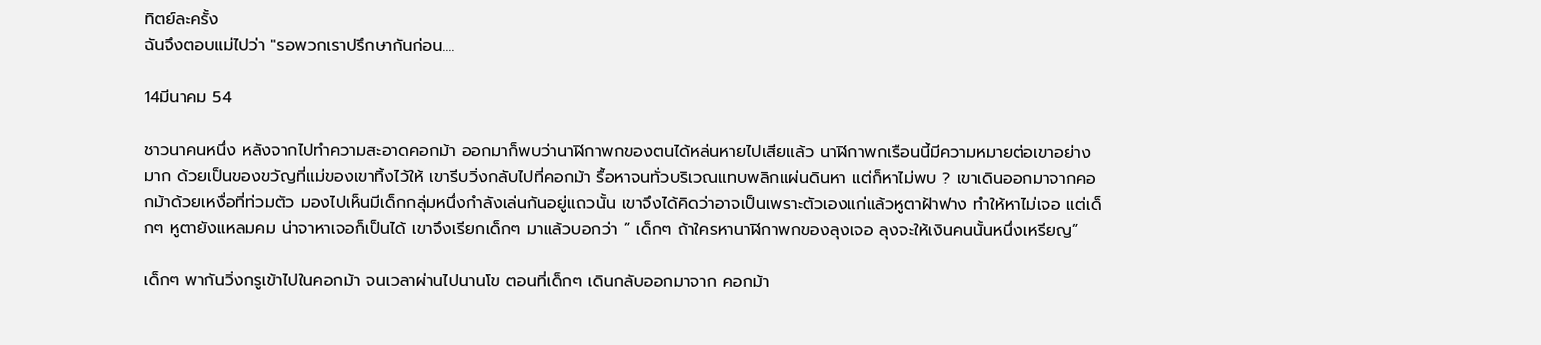ทิตย์ละครั้ง
ฉันจึงตอบแม่ไปว่า "รอพวกเราปรึกษากันก่อน....

14มีนาคม 54

ชาวนาคนหนึ่ง หลังจากไปทำความสะอาดคอกม้า ออกมาก็พบว่านาฬิกาพกของตนได้หล่นหายไปเสียแล้ว นาฬิกาพกเรือนนี้มีความหมายต่อเขาอย่างมาก ด้วยเป็นของขวัญที่แม่ของเขาทิ้งไว้ให้ เขารีบวิ่งกลับไปที่คอกม้า รื้อหาจนทั่วบริเวณแทบพลิกแผ่นดินหา แต่ก็หาไม่พบ ? เขาเดินออกมาจากคอกม้าด้วยเหงื่อที่ท่วมตัว มองไปเห็นมีเด็กกลุ่มหนึ่งกำลังเล่นกันอยู่แถวนั้น เขาจึงได้คิดว่าอาจเป็นเพราะตัวเองแก่แล้วหูตาฝ้าฟาง ทำให้หาไม่เจอ แต่เด็กๆ หูตายังแหลมคม น่าจาหาเจอก็เป็นได้ เขาจึงเรียกเด็กๆ มาแล้วบอกว่า ” เด็กๆ ถ้าใครหานาฬิกาพกของลุงเจอ ลุงจะให้เงินคนนั้นหนึ่งเหรียญ”

เด็กๆ พากันวิ่งกรูเข้าไปในคอกม้า จนเวลาผ่านไปนานโข ตอนที่เด็กๆ เดินกลับออกมาจาก คอกม้า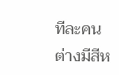ทีละคน ต่างมีสีห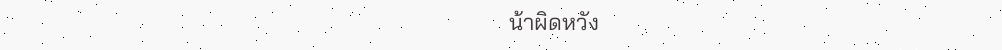น้าผิดหวัง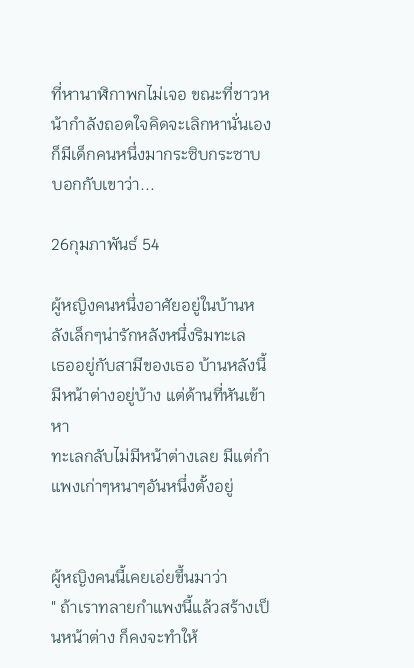ที่หานาฬิกาพกไม่เจอ ขณะที่ชาวหน้ากำลังถอดใจคิดจะเลิกหานั่นเอง ก็มีเด็กคนหนึ่งมากระซิบกระซาบบอกกับเขาว่า...

26กุมภาพันธ์ 54

ผู้หญิงคนหนึ่งอาศัยอยู่ในบ้านหลังเล็กๆน่ารักหลังหนึ่งริมทะเล
เธออยู่กับสามีของเธอ บ้านหลังนี้มีหน้าต่างอยู่บ้าง แต่ด้านที่หันเข้าหา
ทะเลกลับไม่มีหน้าต่างเลย มีแต่กำแพงเก่าๆหนาๆอันหนึ่งตั้งอยู่


ผู้หญิงคนนี้เคยเอ่ยขึ้นมาว่า
" ถ้าเราทลายกำแพงนี้แล้วสร้างเป็นหน้าต่าง ก็คงจะทำให้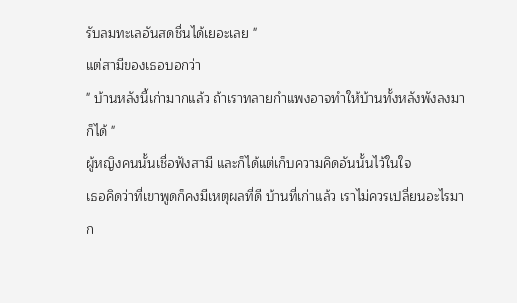รับลมทะเลอันสดชื่นได้เยอะเลย "
แต่สามีของเธอบอกว่า
" บ้านหลังนี้เก่ามากแล้ว ถ้าเราทลายกำแพงอาจทำให้บ้านทั้งหลังพังลงมาก็ได้ "
ผู้หญิงคนนั้นเชื่อฟังสามี และก็ได้แต่เก็บความคิดอันนั้นไว้ในใจ
เธอคิดว่าที่เขาพูดก็คงมีเหตุผลที่ดี บ้านที่เก่าแล้ว เราไม่ควรเปลี่ยนอะไรมาก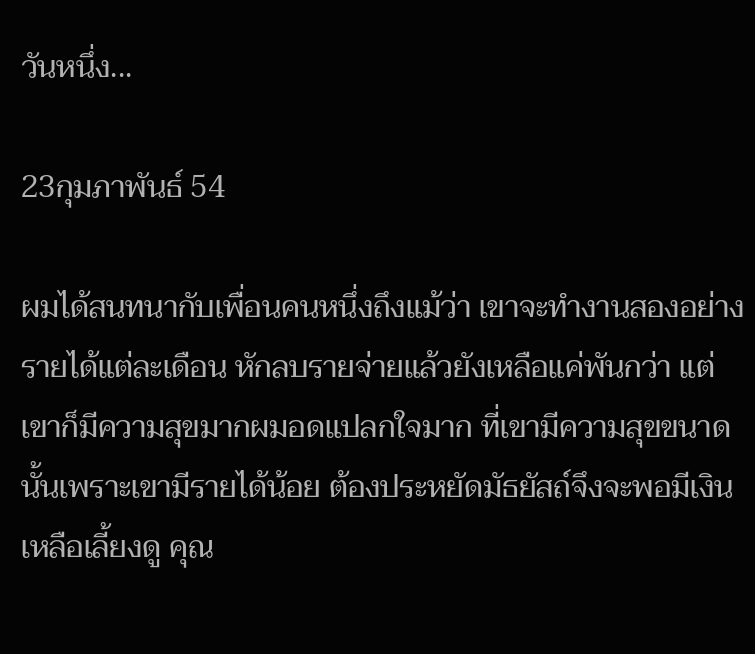วันหนึ่ง...

23กุมภาพันธ์ 54

ผมได้สนทนากับเพื่อนคนหนึ่งถึงแม้ว่า เขาจะทำงานสองอย่างรายได้แต่ละเดือน หักลบรายจ่ายแล้วยังเหลือแค่พันกว่า แต่เขาก็มีความสุขมากผมอดแปลกใจมาก ที่เขามีความสุขขนาดนั้นเพราะเขามีรายได้น้อย ต้องประหยัดมัธยัสถ์จึงจะพอมีเงินเหลือเลี้ยงดู คุณ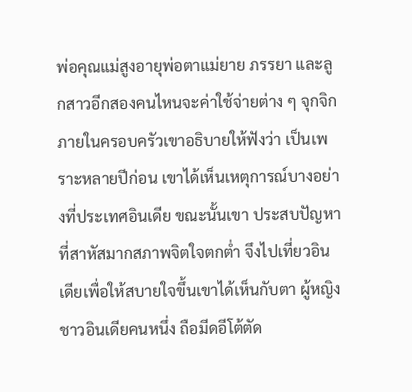พ่อคุณแม่สูงอายุพ่อตาแม่ยาย ภรรยา และลูกสาวอีกสองคนไหนจะค่าใช้จ่ายต่าง ๆ จุกจิกภายในครอบครัวเขาอธิบายให้ฟังว่า เป็นเพราะหลายปีก่อน เขาได้เห็นเหตุการณ์บางอย่างที่ประเทศอินเดีย ขณะนั้นเขา ประสบปัญหาที่สาหัสมากสภาพจิตใจตกต่ำ จึงไปเที่ยวอินเดียเพื่อให้สบายใจขึ้นเขาได้เห็นกับตา ผู้หญิงชาวอินเดียคนหนึ่ง ถือมีดอีโต้ตัด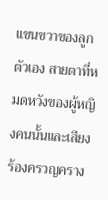แขนขวาของลูกตัวเอง สายตาที่หมดหวังของผู้หญิงคนนั้นและเสียงร้องครวญคราง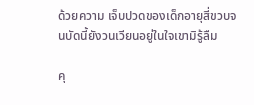ด้วยความ เจ็บปวดของเด็กอายุสี่ขวบจนบัดนี้ยังวนเวียนอยู่ในใจเขามิรู้ลืม

คุ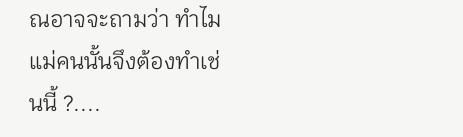ณอาจจะถามว่า ทำไมแม่คนนั้นจึงต้องทำเช่นนี้ ?....